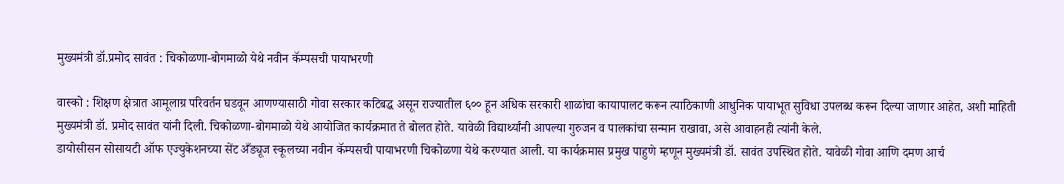मुख्यमंत्री डॉ.प्रमोद सावंत : चिकोळणा-बोगमाळो येथे नवीन कॅम्पसची पायाभरणी

वास्को : शिक्षण क्षेत्रात आमूलाग्र परिवर्तन घडवून आणण्यासाठी गोवा सरकार कटिबद्ध असून राज्यातील ६०० हून अधिक सरकारी शाळांचा कायापालट करून त्याठिकाणी आधुनिक पायाभूत सुविधा उपलब्ध करून दिल्या जाणार आहेत, अशी माहिती मुख्यमंत्री डॉ. प्रमोद सावंत यांनी दिली. चिकोळणा-बोगमाळो येथे आयोजित कार्यक्रमात ते बोलत होते. यावेळी विद्यार्थ्यांनी आपल्या गुरुजन व पालकांचा सन्मान राखावा, असे आवाहनही त्यांनी केले.
डायोसीसन सोसायटी ऑफ एज्युकेशनच्या सेंट अँड्यूज स्कूलच्या नवीन कॅम्पसची पायाभरणी चिकोळणा येथे करण्यात आली. या कार्यक्रमास प्रमुख पाहुणे म्हणून मुख्यमंत्री डॉ. सावंत उपस्थित होते. यावेळी गोवा आणि दमण आर्च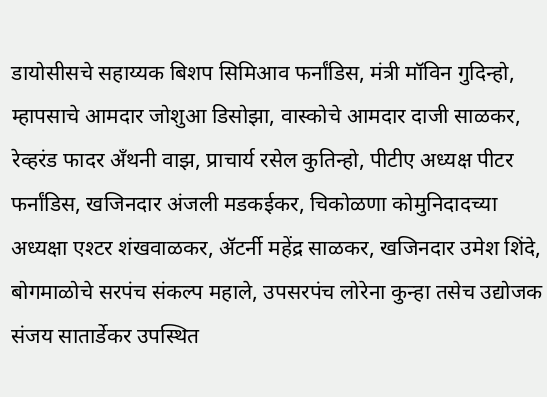डायोसीसचे सहाय्यक बिशप सिमिआव फर्नांडिस, मंत्री मॉविन गुदिन्हो, म्हापसाचे आमदार जोशुआ डिसोझा, वास्कोचे आमदार दाजी साळकर, रेव्हरंड फादर अँथनी वाझ, प्राचार्य रसेल कुतिन्हो, पीटीए अध्यक्ष पीटर फर्नांडिस, खजिनदार अंजली मडकईकर, चिकोळणा कोमुनिदादच्या अध्यक्षा एश्टर शंखवाळकर, ॲटर्नी महेंद्र साळकर, खजिनदार उमेश शिंदे, बोगमाळोचे सरपंच संकल्प महाले, उपसरपंच लोरेना कुन्हा तसेच उद्योजक संजय सातार्डेकर उपस्थित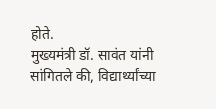होते.
मुख्यमंत्री डॉ. सावंत यांनी सांगितले की, विद्यार्थ्यांच्या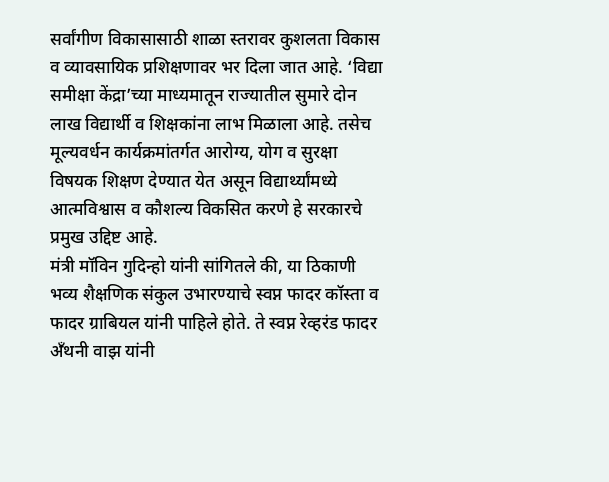सर्वांगीण विकासासाठी शाळा स्तरावर कुशलता विकास व व्यावसायिक प्रशिक्षणावर भर दिला जात आहे. ‘विद्या समीक्षा केंद्रा’च्या माध्यमातून राज्यातील सुमारे दोन लाख विद्यार्थी व शिक्षकांना लाभ मिळाला आहे. तसेच मूल्यवर्धन कार्यक्रमांतर्गत आरोग्य, योग व सुरक्षा विषयक शिक्षण देण्यात येत असून विद्यार्थ्यांमध्ये आत्मविश्वास व कौशल्य विकसित करणे हे सरकारचे प्रमुख उद्दिष्ट आहे.
मंत्री मॉविन गुदिन्हो यांनी सांगितले की, या ठिकाणी भव्य शैक्षणिक संकुल उभारण्याचे स्वप्न फादर कॉस्ता व फादर ग्राबियल यांनी पाहिले होते. ते स्वप्न रेव्हरंड फादर अँथनी वाझ यांनी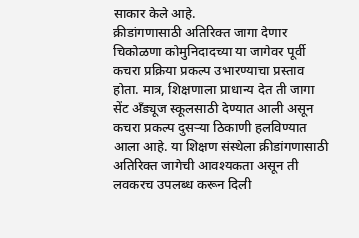साकार केले आहे.
क्रीडांगणासाठी अतिरिक्त जागा देणार
चिकोळणा कोमुनिदादच्या या जागेवर पूर्वी कचरा प्रक्रिया प्रकल्प उभारण्याचा प्रस्ताव होता. मात्र, शिक्षणाला प्राधान्य देत ती जागा सेंट अँड्यूज स्कूलसाठी देण्यात आली असून कचरा प्रकल्प दुसऱ्या ठिकाणी हलविण्यात आला आहे. या शिक्षण संस्थेला क्रीडांगणासाठी अतिरिक्त जागेची आवश्यकता असून ती लवकरच उपलब्ध करून दिली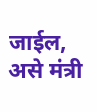जाईल, असे मंत्री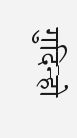गुदिन्हो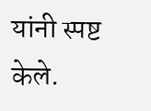यांनी स्पष्ट केले.